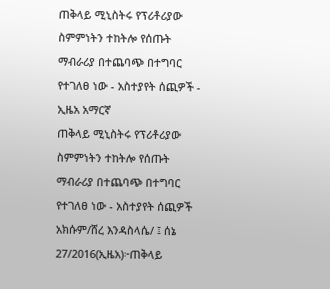ጠቅላይ ሚኒስትሩ የፕሪቶሪያው ስምምነትን ተከትሎ የሰጡት ማብራሪያ በተጨባጭ በተግባር የተገለፀ ነው - አስተያየት ሰጪዎች - ኢዜአ አማርኛ
ጠቅላይ ሚኒስትሩ የፕሪቶሪያው ስምምነትን ተከትሎ የሰጡት ማብራሪያ በተጨባጭ በተግባር የተገለፀ ነው - አስተያየት ሰጪዎች
አክሱም/ሸረ እንዳስላሴ/ ፤ ሰኔ 27/2016(ኢዜአ)፦ጠቅላይ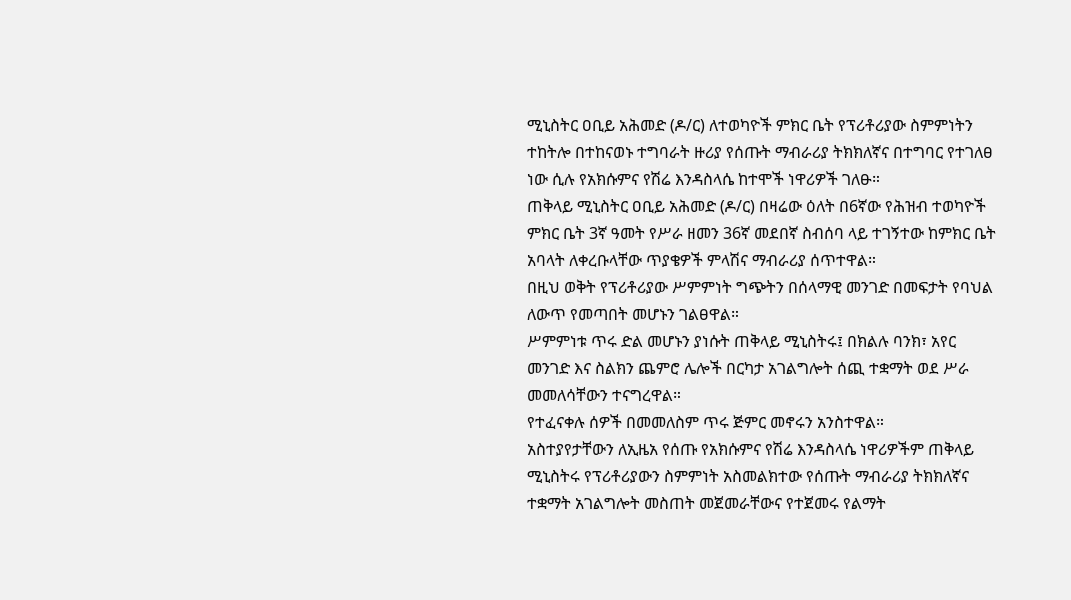ሚኒስትር ዐቢይ አሕመድ (ዶ/ር) ለተወካዮች ምክር ቤት የፕሪቶሪያው ስምምነትን ተከትሎ በተከናወኑ ተግባራት ዙሪያ የሰጡት ማብራሪያ ትክክለኛና በተግባር የተገለፀ ነው ሲሉ የአክሱምና የሽሬ እንዳስላሴ ከተሞች ነዋሪዎች ገለፁ።
ጠቅላይ ሚኒስትር ዐቢይ አሕመድ (ዶ/ር) በዛሬው ዕለት በ6ኛው የሕዝብ ተወካዮች ምክር ቤት 3ኛ ዓመት የሥራ ዘመን 36ኛ መደበኛ ስብሰባ ላይ ተገኝተው ከምክር ቤት አባላት ለቀረቡላቸው ጥያቄዎች ምላሽና ማብራሪያ ሰጥተዋል።
በዚህ ወቅት የፕሪቶሪያው ሥምምነት ግጭትን በሰላማዊ መንገድ በመፍታት የባህል ለውጥ የመጣበት መሆኑን ገልፀዋል።
ሥምምነቱ ጥሩ ድል መሆኑን ያነሱት ጠቅላይ ሚኒስትሩ፤ በክልሉ ባንክ፣ አየር መንገድ እና ስልክን ጨምሮ ሌሎች በርካታ አገልግሎት ሰጪ ተቋማት ወደ ሥራ መመለሳቸውን ተናግረዋል።
የተፈናቀሉ ሰዎች በመመለስም ጥሩ ጅምር መኖሩን አንስተዋል።
አስተያየታቸውን ለኢዜአ የሰጡ የአክሱምና የሽሬ እንዳስላሴ ነዋሪዎችም ጠቅላይ ሚኒስትሩ የፕሪቶሪያውን ስምምነት አስመልክተው የሰጡት ማብራሪያ ትክክለኛና ተቋማት አገልግሎት መስጠት መጀመራቸውና የተጀመሩ የልማት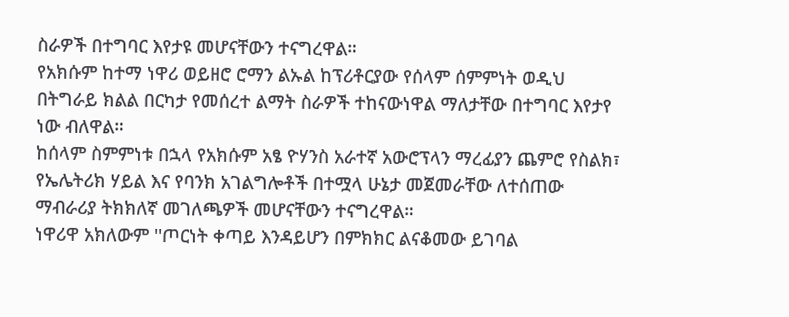ስራዎች በተግባር እየታዩ መሆናቸውን ተናግረዋል።
የአክሱም ከተማ ነዋሪ ወይዘሮ ሮማን ልኡል ከፕሪቶርያው የሰላም ሰምምነት ወዲህ በትግራይ ክልል በርካታ የመሰረተ ልማት ስራዎች ተከናውነዋል ማለታቸው በተግባር እየታየ ነው ብለዋል።
ከሰላም ስምምነቱ በኋላ የአክሱም አፄ ዮሃንስ አራተኛ አውሮፕላን ማረፊያን ጨምሮ የስልክ፣ የኤሌትሪክ ሃይል እና የባንክ አገልግሎቶች በተሟላ ሁኔታ መጀመራቸው ለተሰጠው ማብራሪያ ትክክለኛ መገለጫዎች መሆናቸውን ተናግረዋል።
ነዋሪዋ አክለውም ''ጦርነት ቀጣይ እንዳይሆን በምክክር ልናቆመው ይገባል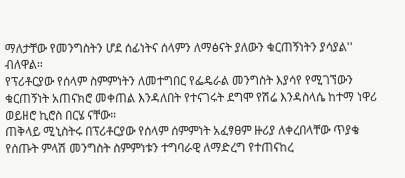ማለታቸው የመንግስትን ሆደ ሰፊነትና ሰላምን ለማፅናት ያለውን ቁርጠኝነትን ያሳያል'' ብለዋል።
የፕሪቶርያው የሰላም ስምምነትን ለመተግበር የፌዴራል መንግስት እያሳየ የሚገኘውን ቁርጠኝነት አጠናክሮ መቀጠል እንዳለበት የተናገሩት ደግሞ የሽሬ እንዳስላሴ ከተማ ነዋሪ ወይዘሮ ኪሮስ በርሄ ናቸው።
ጠቅላይ ሚኒስትሩ በፕሪቶርያው የሰላም ሰምምነት አፈፃፀም ዙሪያ ለቀረበላቸው ጥያቄ የሰጡት ምላሽ መንግስት ስምምነቱን ተግባራዊ ለማድረግ የተጠናከረ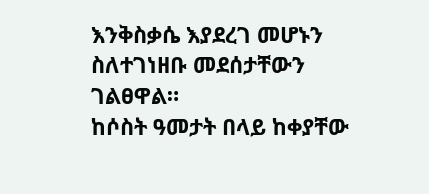እንቅስቃሴ እያደረገ መሆኑን ስለተገነዘቡ መደሰታቸውን ገልፀዋል።
ከሶስት ዓመታት በላይ ከቀያቸው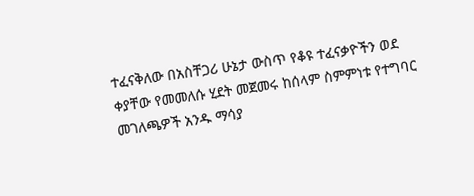ተፈናቅለው በአስቸጋሪ ሁኔታ ውስጥ የቆዩ ተፈናቃዮችን ወደ ቀያቸው የመመለሱ ሂደት መጀመሩ ከሰላም ስምምነቱ የተግባር መገለጫዎች አንዱ ማሳያ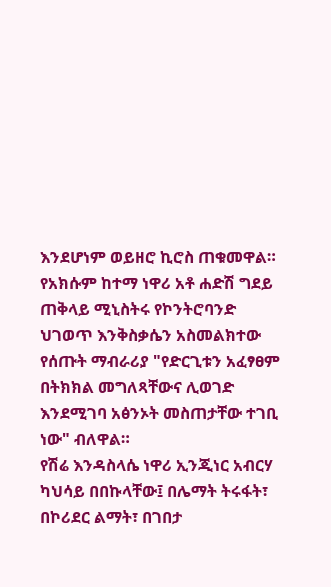እንደሆነም ወይዘሮ ኪሮስ ጠቁመዋል።
የአክሱም ከተማ ነዋሪ አቶ ሐድሽ ግደይ ጠቅላይ ሚኒስትሩ የኮንትሮባንድ ህገወጥ እንቅስቃሴን አስመልክተው የሰጡት ማብራሪያ "የድርጊቱን አፈፃፀም በትክክል መግለጻቸውና ሊወገድ እንደሚገባ አፅንኦት መስጠታቸው ተገቢ ነው" ብለዋል።
የሽሬ እንዳስላሴ ነዋሪ ኢንጂነር አብርሃ ካህሳይ በበኩላቸው፤ በሌማት ትሩፋት፣ በኮሪደር ልማት፣ በገበታ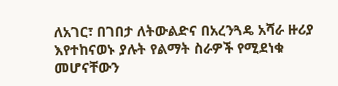ለአገር፣ በገበታ ለትውልድና በአረንጓዴ አሻራ ዙሪያ እየተከናወኑ ያሉት የልማት ስራዎች የሚደነቁ መሆናቸውን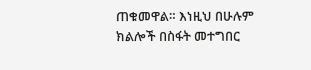ጠቁመዋል። እነዚህ በሁሉም ክልሎች በስፋት መተግበር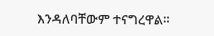እንዳለባቸውም ተናግረዋል።